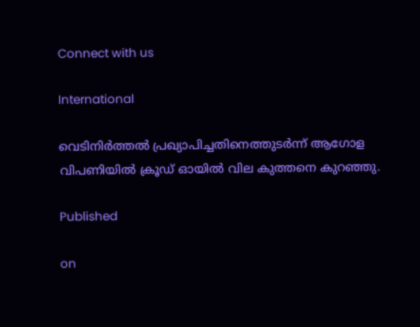Connect with us

International

വെടിനിർത്തൽ പ്രഖ്യാപിച്ചതിനെത്തുടർന്ന് ആഗോള വിപണിയിൽ ക്രൂഡ് ഓയിൽ വില കുത്തനെ കുറഞ്ഞു.

Published

on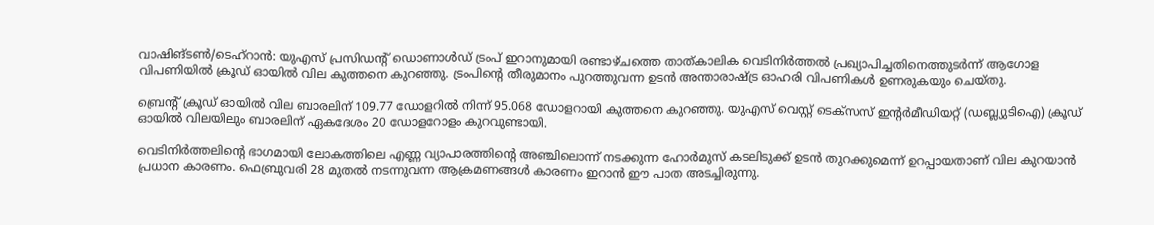വാഷിങ്ടൺ/ടെഹ്റാൻ: യുഎസ് പ്രസിഡന്റ് ഡൊണാൾഡ് ട്രംപ് ഇറാനുമായി രണ്ടാഴ്ചത്തെ താത്കാലിക വെടിനിർത്തൽ പ്രഖ്യാപിച്ചതിനെത്തുടർന്ന് ആഗോള വിപണിയിൽ ക്രൂഡ് ഓയിൽ വില കുത്തനെ കുറഞ്ഞു. ട്രംപിന്റെ തീരുമാനം പുറത്തുവന്ന ഉടൻ അന്താരാഷ്ട്ര ഓഹരി വിപണികൾ ഉണരുകയും ചെയ്തു.

ബ്രെന്റ് ക്രൂഡ് ഓയിൽ വില ബാരലിന് 109.77 ഡോളറിൽ നിന്ന് 95.068 ഡോളറായി കുത്തനെ കുറഞ്ഞു. യുഎസ് വെസ്റ്റ് ടെക്‌സസ് ഇന്റർമീഡിയറ്റ് (ഡബ്ല്യുടിഐ) ക്രൂഡ് ഓയിൽ വിലയിലും ബാരലിന് ഏകദേശം 20 ഡോളറോളം കുറവുണ്ടായി.

വെടിനിർത്തലിന്റെ ഭാഗമായി ലോകത്തിലെ എണ്ണ വ്യാപാരത്തിന്റെ അഞ്ചിലൊന്ന് നടക്കുന്ന ഹോർമുസ് കടലിടുക്ക് ഉടൻ തുറക്കുമെന്ന് ഉറപ്പായതാണ് വില കുറയാൻ പ്രധാന കാരണം. ഫെബ്രുവരി 28 മുതൽ നടന്നുവന്ന ആക്രമണങ്ങൾ കാരണം ഇറാൻ ഈ പാത അടച്ചിരുന്നു.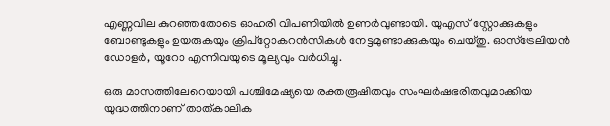എണ്ണവില കുറഞ്ഞതോടെ ഓഹരി വിപണിയിൽ ഉണർവുണ്ടായി. യുഎസ് സ്റ്റോക്കുകളും ബോണ്ടുകളും ഉയരുകയും ക്രിപ്‌റ്റോകറൻസികൾ നേട്ടമുണ്ടാക്കുകയും ചെയ്തു. ഓസ്ട്രേലിയൻ ഡോളർ, യൂറോ എന്നിവയുടെ മൂല്യവും വർധിച്ചു.

ഒരു മാസത്തിലേറെയായി പശ്ചിമേഷ്യയെ രക്തരൂഷിതവും സംഘർഷഭരിതവുമാക്കിയ യുദ്ധത്തിനാണ് താത്കാലിക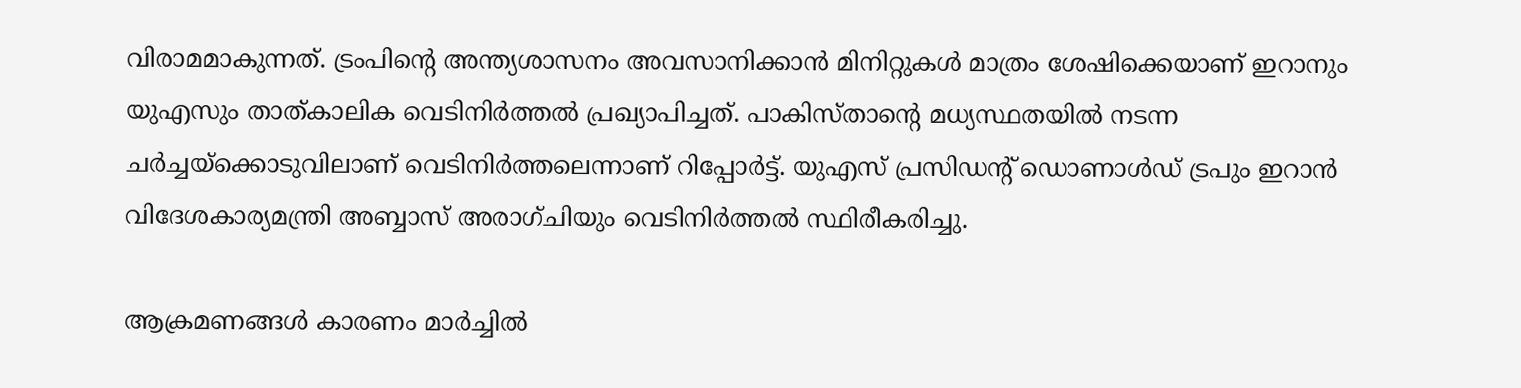വിരാമമാകുന്നത്. ട്രംപിന്റെ അന്ത്യശാസനം അവസാനിക്കാൻ മിനിറ്റുകൾ മാത്രം ശേഷിക്കെയാണ് ഇറാനും യുഎസും താത്കാലിക വെടിനിർത്തൽ പ്രഖ്യാപിച്ചത്. പാകിസ്താന്റെ മധ്യസ്ഥതയിൽ നടന്ന ചർച്ചയ്ക്കൊടുവിലാണ് വെടിനിർത്തലെന്നാണ് റിപ്പോർട്ട്. യുഎസ് പ്രസിഡന്റ് ഡൊണാൾഡ് ട്രപും ഇറാൻ വിദേശകാര്യമന്ത്രി അബ്ബാസ് അരാഗ്ചിയും വെടിനിർത്തൽ സ്ഥിരീകരിച്ചു.

ആക്രമണങ്ങൾ കാരണം മാർച്ചിൽ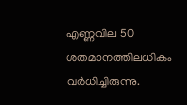എണ്ണവില 50 ശതമാനത്തിലധികം വർധിച്ചിരുന്നു.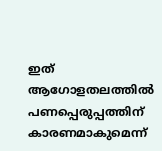ഇത് ആഗോളതലത്തിൽ പണപ്പെരുപ്പത്തിന് കാരണമാകുമെന്ന്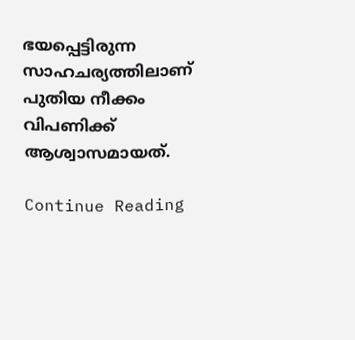ഭയപ്പെട്ടിരുന്ന സാഹചര്യത്തിലാണ് പുതിയ നീക്കം വിപണിക്ക് ആശ്വാസമായത്.

Continue Reading